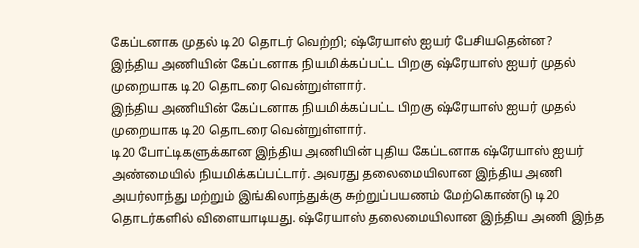கேப்டனாக முதல் டி20 தொடர் வெற்றி; ஷ்ரேயாஸ் ஐயர் பேசியதென்ன?
இந்திய அணியின் கேப்டனாக நியமிக்கப்பட்ட பிறகு ஷ்ரேயாஸ் ஐயர் முதல் முறையாக டி20 தொடரை வென்றுள்ளார்.
இந்திய அணியின் கேப்டனாக நியமிக்கப்பட்ட பிறகு ஷ்ரேயாஸ் ஐயர் முதல் முறையாக டி20 தொடரை வென்றுள்ளார்.
டி20 போட்டிகளுக்கான இந்திய அணியின் புதிய கேப்டனாக ஷ்ரேயாஸ் ஐயர் அண்மையில் நியமிக்கப்பட்டார். அவரது தலைமையிலான இந்திய அணி அயர்லாந்து மற்றும் இங்கிலாந்துக்கு சுற்றுப்பயணம் மேற்கொண்டு டி20 தொடர்களில் விளையாடியது. ஷ்ரேயாஸ் தலைமையிலான இந்திய அணி இந்த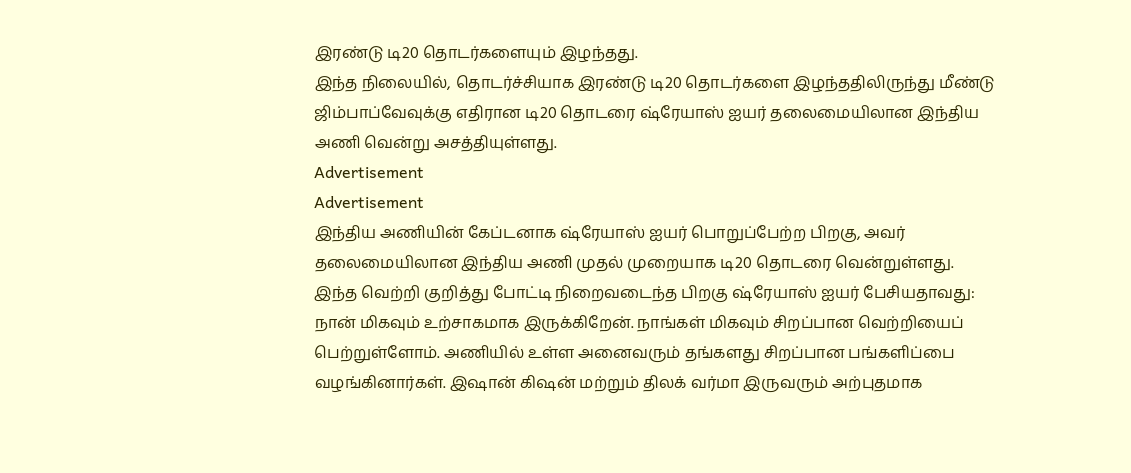இரண்டு டி20 தொடர்களையும் இழந்தது.
இந்த நிலையில், தொடர்ச்சியாக இரண்டு டி20 தொடர்களை இழந்ததிலிருந்து மீண்டு ஜிம்பாப்வேவுக்கு எதிரான டி20 தொடரை ஷ்ரேயாஸ் ஐயர் தலைமையிலான இந்திய அணி வென்று அசத்தியுள்ளது.
Advertisement
Advertisement
இந்திய அணியின் கேப்டனாக ஷ்ரேயாஸ் ஐயர் பொறுப்பேற்ற பிறகு, அவர் தலைமையிலான இந்திய அணி முதல் முறையாக டி20 தொடரை வென்றுள்ளது.
இந்த வெற்றி குறித்து போட்டி நிறைவடைந்த பிறகு ஷ்ரேயாஸ் ஐயர் பேசியதாவது: நான் மிகவும் உற்சாகமாக இருக்கிறேன். நாங்கள் மிகவும் சிறப்பான வெற்றியைப் பெற்றுள்ளோம். அணியில் உள்ள அனைவரும் தங்களது சிறப்பான பங்களிப்பை வழங்கினார்கள். இஷான் கிஷன் மற்றும் திலக் வர்மா இருவரும் அற்புதமாக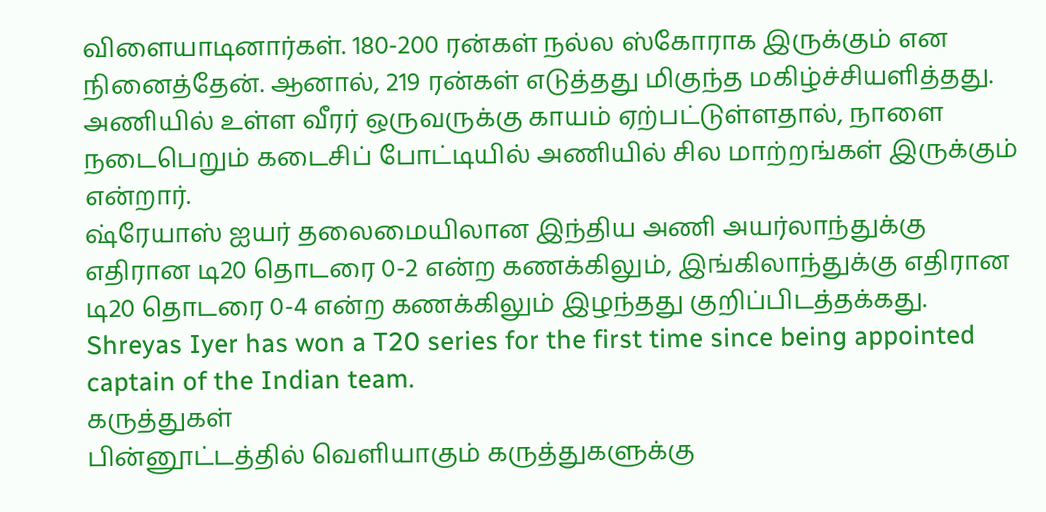விளையாடினார்கள். 180-200 ரன்கள் நல்ல ஸ்கோராக இருக்கும் என நினைத்தேன். ஆனால், 219 ரன்கள் எடுத்தது மிகுந்த மகிழ்ச்சியளித்தது. அணியில் உள்ள வீரர் ஒருவருக்கு காயம் ஏற்பட்டுள்ளதால், நாளை நடைபெறும் கடைசிப் போட்டியில் அணியில் சில மாற்றங்கள் இருக்கும் என்றார்.
ஷ்ரேயாஸ் ஐயர் தலைமையிலான இந்திய அணி அயர்லாந்துக்கு எதிரான டி20 தொடரை 0-2 என்ற கணக்கிலும், இங்கிலாந்துக்கு எதிரான டி20 தொடரை 0-4 என்ற கணக்கிலும் இழந்தது குறிப்பிடத்தக்கது.
Shreyas Iyer has won a T20 series for the first time since being appointed captain of the Indian team.
கருத்துகள்
பின்னூட்டத்தில் வெளியாகும் கருத்துகளுக்கு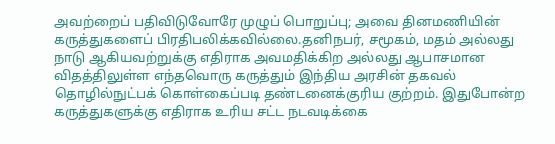அவற்றைப் பதிவிடுவோரே முழுப் பொறுப்பு; அவை தினமணியின் கருத்துகளைப் பிரதிபலிக்கவில்லை.தனிநபர், சமூகம், மதம் அல்லது நாடு ஆகியவற்றுக்கு எதிராக அவமதிக்கிற அல்லது ஆபாசமான விதத்திலுள்ள எந்தவொரு கருத்தும் இந்திய அரசின் தகவல் தொழில்நுட்பக் கொள்கைப்படி தண்டனைக்குரிய குற்றம். இதுபோன்ற கருத்துகளுக்கு எதிராக உரிய சட்ட நடவடிக்கை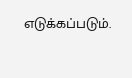எடுக்கப்படும்.